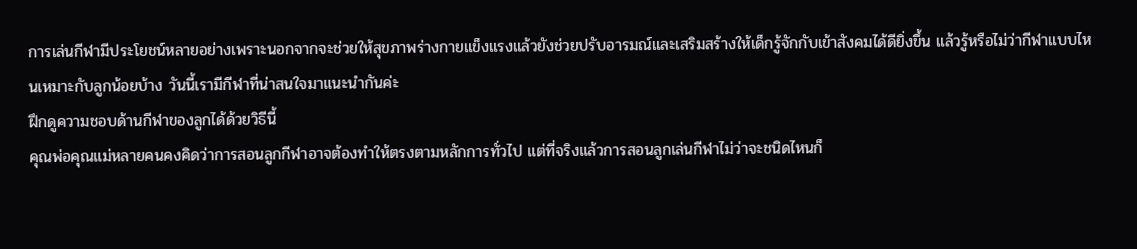การเล่นกีฬามีประโยชน์หลายอย่างเพราะนอกจากจะช่วยให้สุขภาพร่างกายแข็งแรงแล้วยังช่วยปรับอารมณ์และเสริมสร้างให้เด็กรู้จักกับเข้าสังคมได้ดียิ่งขึ้น แล้วรู้หรือไม่ว่ากีฬาแบบไหนเหมาะกับลูกน้อยบ้าง วันนี้เรามีกีฬาที่น่าสนใจมาแนะนำกันค่ะ
ฝึกดูความชอบด้านกีฬาของลูกได้ด้วยวิธีนี้
คุณพ่อคุณแม่หลายคนคงคิดว่าการสอนลูกกีฬาอาจต้องทำให้ตรงตามหลักการทั่วไป แต่ที่จริงแล้วการสอนลูกเล่นกีฬาไม่ว่าจะชนิดไหนก็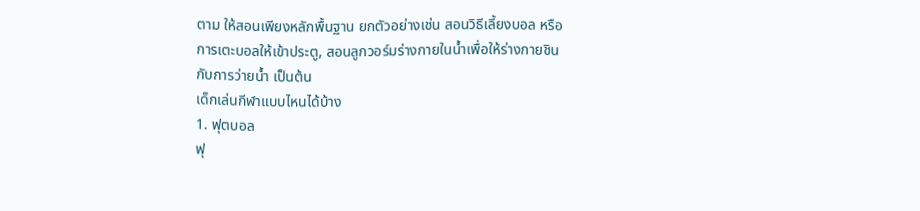ตาม ให้สอนเพียงหลักพื้นฐาน ยกตัวอย่างเช่น สอนวิธีเลี้ยงบอล หรือการเตะบอลให้เข้าประตู, สอนลูกวอร์มร่างกายในน้ำเพื่อให้ร่างกายชินกับการว่ายน้ำ เป็นต้น
เด็กเล่นกีฬาแบบไหนได้บ้าง
1. ฟุตบอล
ฟุ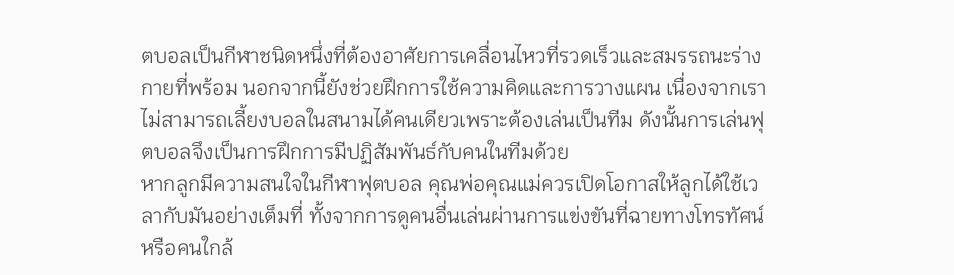ตบอลเป็นกีฬาชนิดหนึ่งที่ต้องอาศัยการเคลื่อนไหวที่รวดเร็วและสมรรถนะร่างกายที่พร้อม นอกจากนี้ยังช่วยฝึกการใช้ความคิดและการวางแผน เนื่องจากเราไม่สามารถเลี้ยงบอลในสนามได้คนเดียวเพราะต้องเล่นเป็นทีม ดังนั้นการเล่นฟุตบอลจึงเป็นการฝึกการมีปฏิสัมพันธ์กับคนในทีมด้วย
หากลูกมีความสนใจในกีฬาฟุตบอล คุณพ่อคุณแม่ควรเปิดโอกาสให้ลูกได้ใช้เวลากับมันอย่างเต็มที่ ทั้งจากการดูคนอื่นเล่นผ่านการแข่งขันที่ฉายทางโทรทัศน์ หรือคนใกล้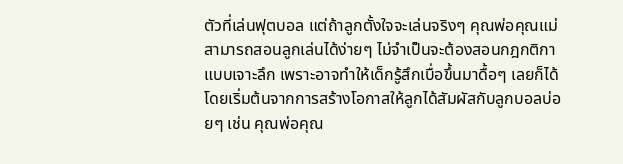ตัวที่เล่นฟุตบอล แต่ถ้าลูกตั้งใจจะเล่นจริงๆ คุณพ่อคุณแม่สามารถสอนลูกเล่นได้ง่ายๆ ไม่จำเป็นจะต้องสอนกฎกติกาแบบเจาะลึก เพราะอาจทำให้เด็กรู้สึกเบื่อขึ้นมาดื้อๆ เลยก็ได้ โดยเริ่มต้นจากการสร้างโอกาสให้ลูกได้สัมผัสกับลูกบอลบ่อยๆ เช่น คุณพ่อคุณ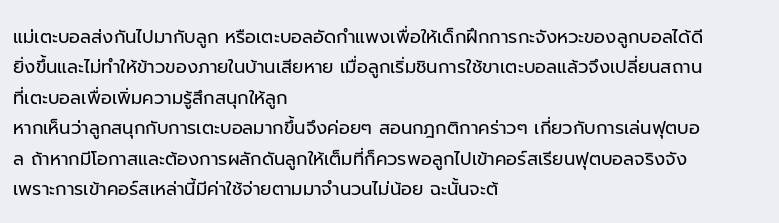แม่เตะบอลส่งกันไปมากับลูก หรือเตะบอลอัดกำแพงเพื่อให้เด็กฝึกการกะจังหวะของลูกบอลได้ดียิ่งขึ้นและไม่ทำให้ข้าวของภายในบ้านเสียหาย เมื่อลูกเริ่มชินการใช้ขาเตะบอลแล้วจึงเปลี่ยนสถานที่เตะบอลเพื่อเพิ่มความรู้สึกสนุกให้ลูก
หากเห็นว่าลูกสนุกกับการเตะบอลมากขึ้นจึงค่อยๆ สอนกฎกติกาคร่าวๆ เกี่ยวกับการเล่นฟุตบอล ถ้าหากมีโอกาสและต้องการผลักดันลูกให้เต็มที่ก็ควรพอลูกไปเข้าคอร์สเรียนฟุตบอลจริงจัง เพราะการเข้าคอร์สเหล่านี้มีค่าใช้จ่ายตามมาจำนวนไม่น้อย ฉะนั้นจะต้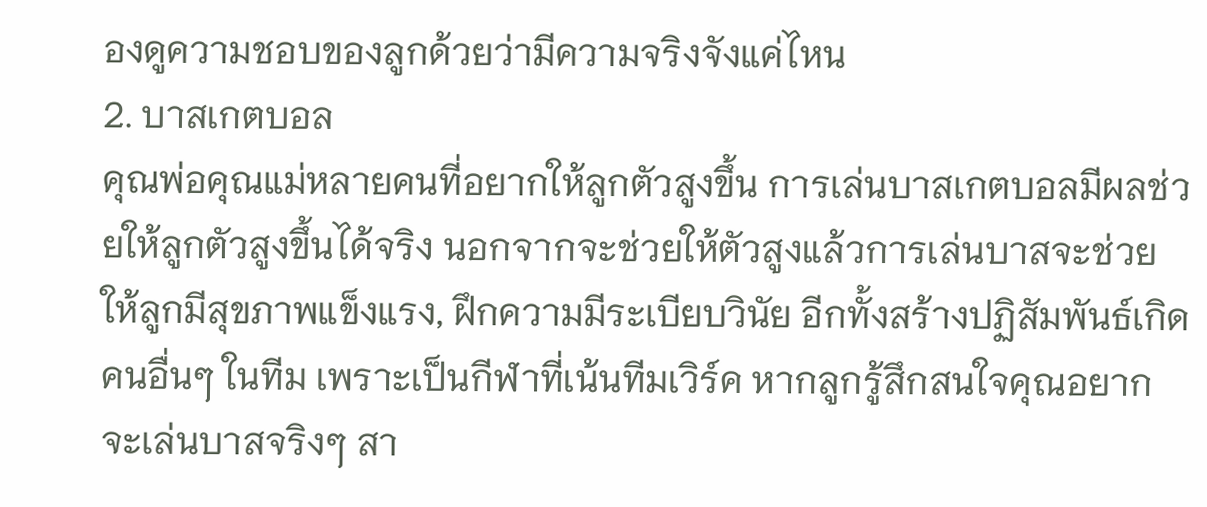องดูความชอบของลูกด้วยว่ามีความจริงจังแค่ไหน
2. บาสเกตบอล
คุณพ่อคุณแม่หลายคนที่อยากให้ลูกตัวสูงขึ้น การเล่นบาสเกตบอลมีผลช่วยให้ลูกตัวสูงขึ้นได้จริง นอกจากจะช่วยให้ตัวสูงแล้วการเล่นบาสจะช่วยให้ลูกมีสุขภาพแข็งแรง, ฝึกความมีระเบียบวินัย อีกทั้งสร้างปฏิสัมพันธ์เกิดคนอื่นๆ ในทีม เพราะเป็นกีฬาที่เน้นทีมเวิร์ค หากลูกรู้สึกสนใจคุณอยากจะเล่นบาสจริงๆ สา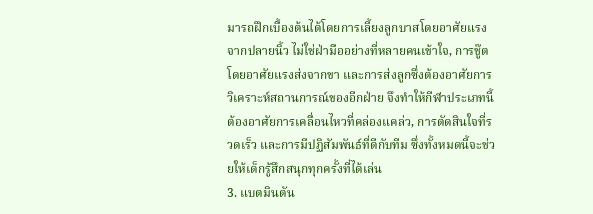มารถฝึกเบื้องต้นได้โดยการเลี้ยงลูกบาสโดยอาศัยแรงจากปลายนิ้ว ไม่ใช่ฝ่ามืออย่างที่หลายคนเข้าใจ, การชู๊ตโดยอาศัยแรงส่งจากขา และการส่งลูกซึ่งต้องอาศัยการวิเคราะห์สถานการณ์ของอีกฝ่าย จึงทำให้กีฬาประเภทนี้ต้องอาศัยการเคลื่อนไหวที่คล่องแคล่ว, การตัดสินใจที่รวดเร็ว และการมีปฏิสัมพันธ์ที่ดีกับทีม ซึ่งทั้งหมดนี้จะช่วยให้เด็กรู้สึกสนุกทุกครั้งที่ได้เล่น
3. แบตมินตัน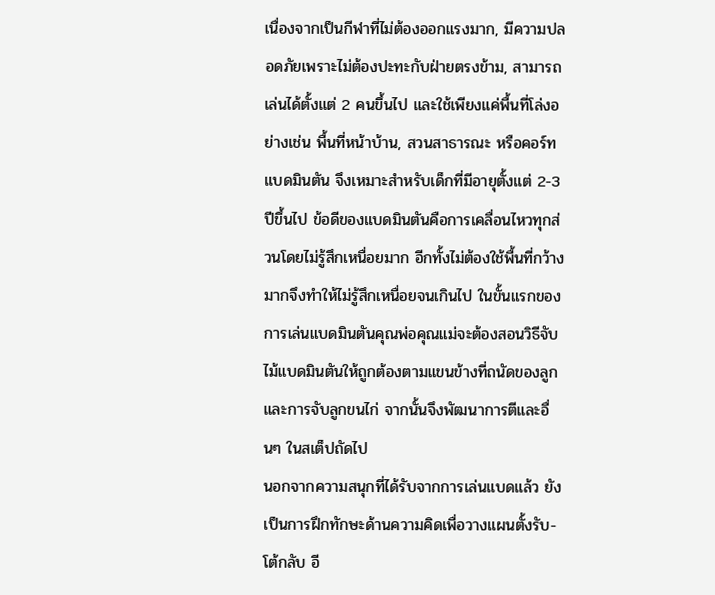เนื่องจากเป็นกีฬาที่ไม่ต้องออกแรงมาก, มีความปลอดภัยเพราะไม่ต้องปะทะกับฝ่ายตรงข้าม, สามารถเล่นได้ตั้งแต่ 2 คนขึ้นไป และใช้เพียงแค่พื้นที่โล่งอย่างเช่น พื้นที่หน้าบ้าน, สวนสาธารณะ หรือคอร์ทแบดมินตัน จึงเหมาะสำหรับเด็กที่มีอายุตั้งแต่ 2-3 ปีขึ้นไป ข้อดีของแบดมินตันคือการเคลื่อนไหวทุกส่วนโดยไม่รู้สึกเหนื่อยมาก อีกทั้งไม่ต้องใช้พื้นที่กว้างมากจึงทำให้ไม่รู้สึกเหนื่อยจนเกินไป ในขั้นแรกของการเล่นแบดมินตันคุณพ่อคุณแม่จะต้องสอนวิธีจับไม้แบดมินตันให้ถูกต้องตามแขนข้างที่ถนัดของลูกและการจับลูกขนไก่ จากนั้นจึงพัฒนาการตีและอื่นๆ ในสเต็ปถัดไป
นอกจากความสนุกที่ได้รับจากการเล่นแบดแล้ว ยังเป็นการฝึกทักษะด้านความคิดเพื่อวางแผนตั้งรับ-โต้กลับ อี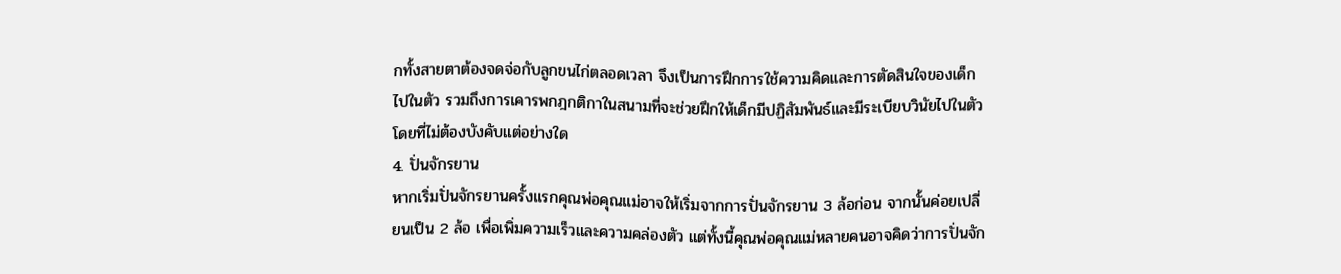กทั้งสายตาต้องจดจ่อกับลูกขนไก่ตลอดเวลา จึงเป็นการฝึกการใช้ความคิดและการตัดสินใจของเด็กไปในตัว รวมถึงการเคารพกฎกติกาในสนามที่จะช่วยฝึกให้เด็กมีปฏิสัมพันธ์และมีระเบียบวินัยไปในตัวโดยที่ไม่ต้องบังคับแต่อย่างใด
4. ปั่นจักรยาน
หากเริ่มปั่นจักรยานครั้งแรกคุณพ่อคุณแม่อาจให้เริ่มจากการปั่นจักรยาน 3 ล้อก่อน จากนั้นค่อยเปลี่ยนเป็น 2 ล้อ เพื่อเพิ่มความเร็วและความคล่องตัว แต่ทั้งนี้คุณพ่อคุณแม่หลายคนอาจคิดว่าการปั่นจัก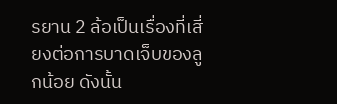รยาน 2 ล้อเป็นเรื่องที่เสี่ยงต่อการบาดเจ็บของลูกน้อย ดังนั้น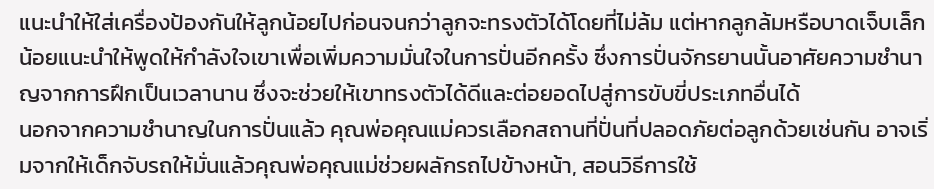แนะนำให้ใส่เครื่องป้องกันให้ลูกน้อยไปก่อนจนกว่าลูกจะทรงตัวได้โดยที่ไม่ล้ม แต่หากลูกล้มหรือบาดเจ็บเล็กน้อยแนะนำให้พูดให้กำลังใจเขาเพื่อเพิ่มความมั่นใจในการปั่นอีกครั้ง ซึ่งการปั่นจักรยานนั้นอาศัยความชำนาญจากการฝึกเป็นเวลานาน ซึ่งจะช่วยให้เขาทรงตัวได้ดีและต่อยอดไปสู่การขับขี่ประเภทอื่นได้
นอกจากความชำนาญในการปั่นแล้ว คุณพ่อคุณแม่ควรเลือกสถานที่ปั่นที่ปลอดภัยต่อลูกด้วยเช่นกัน อาจเริ่มจากให้เด็กจับรถให้มั่นแล้วคุณพ่อคุณแม่ช่วยผลักรถไปข้างหน้า, สอนวิธีการใช้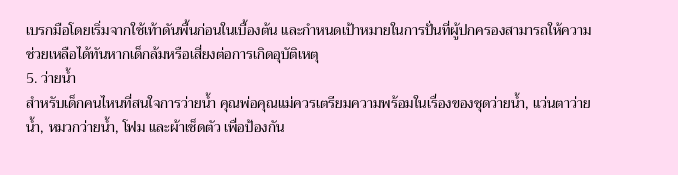เบรกมือโดยเริ่มจากใช้เท้าดันพื้นก่อนในเบื้องต้น และกำหนดเป้าหมายในการปั่นที่ผู้ปกครองสามารถให้ความช่วยเหลือได้ทันหากเด็กล้มหรือเสี่ยงต่อการเกิดอุบัติเหตุ
5. ว่ายน้ำ
สำหรับเด็กคนไหนที่สนใจการว่ายน้ำ คุณพ่อคุณแม่ควรเตรียมความพร้อมในเรื่องของชุดว่ายน้ำ, แว่นตาว่ายน้ำ, หมวกว่ายน้ำ, โฟม และผ้าเช็ดตัว เพื่อป้องกัน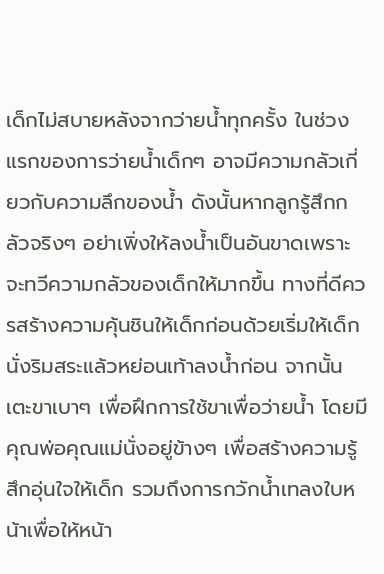เด็กไม่สบายหลังจากว่ายน้ำทุกครั้ง ในช่วงแรกของการว่ายน้ำเด็กๆ อาจมีความกลัวเกี่ยวกับความลึกของน้ำ ดังนั้นหากลูกรู้สึกกลัวจริงๆ อย่าเพิ่งให้ลงน้ำเป็นอันขาดเพราะจะทวีความกลัวของเด็กให้มากขึ้น ทางที่ดีควรสร้างความคุ้นชินให้เด็กก่อนด้วยเริ่มให้เด็กนั่งริมสระแล้วหย่อนเท้าลงน้ำก่อน จากนั้นเตะขาเบาๆ เพื่อฝึกการใช้ขาเพื่อว่ายน้ำ โดยมีคุณพ่อคุณแม่นั่งอยู่ข้างๆ เพื่อสร้างความรู้สึกอุ่นใจให้เด็ก รวมถึงการกวักน้ำเทลงใบหน้าเพื่อให้หน้า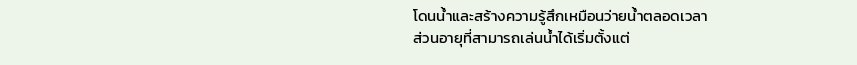โดนน้ำและสร้างความรู้สึกเหมือนว่ายน้ำตลอดเวลา
ส่วนอายุที่สามารถเล่นน้ำได้เริ่มตั้งแต่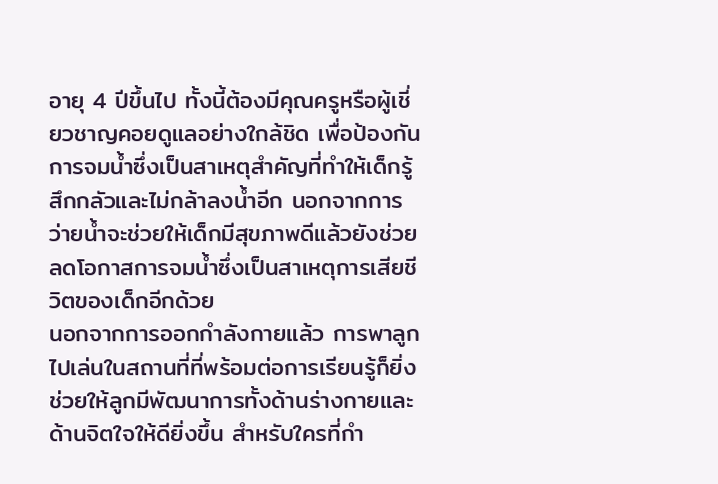อายุ 4 ปีขึ้นไป ทั้งนี้ต้องมีคุณครูหรือผู้เชี่ยวชาญคอยดูแลอย่างใกล้ชิด เพื่อป้องกันการจมน้ำซึ่งเป็นสาเหตุสำคัญที่ทำให้เด็กรู้สึกกลัวและไม่กล้าลงน้ำอีก นอกจากการว่ายน้ำจะช่วยให้เด็กมีสุขภาพดีแล้วยังช่วยลดโอกาสการจมน้ำซึ่งเป็นสาเหตุการเสียชีวิตของเด็กอีกด้วย
นอกจากการออกกำลังกายแล้ว การพาลูกไปเล่นในสถานที่ที่พร้อมต่อการเรียนรู้ก็ยิ่งช่วยให้ลูกมีพัฒนาการทั้งด้านร่างกายและด้านจิตใจให้ดียิ่งขึ้น สำหรับใครที่กำ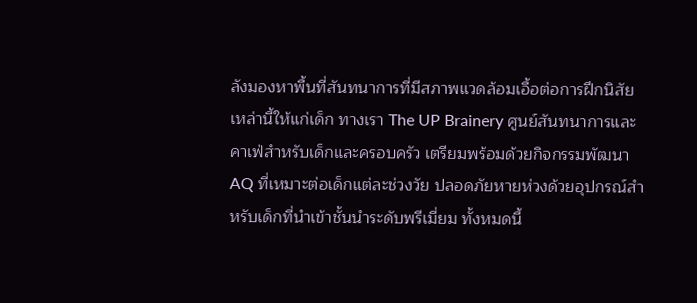ลังมองหาพื้นที่สันทนาการที่มีสภาพแวดล้อมเอื้อต่อการฝึกนิสัยเหล่านี้ให้แก่เด็ก ทางเรา The UP Brainery ศูนย์สันทนาการและคาเฟ่สำหรับเด็กและครอบครัว เตรียมพร้อมด้วยกิจกรรมพัฒนา AQ ที่เหมาะต่อเด็กแต่ละช่วงวัย ปลอดภัยหายห่วงด้วยอุปกรณ์สำหรับเด็กที่นำเข้าชั้นนำระดับพรีเมี่ยม ทั้งหมดนี้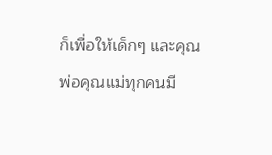ก็เพื่อให้เด็กๆ และคุณพ่อคุณแม่ทุกคนมี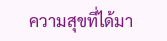ความสุขที่ได้มา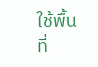ใช้พื้นที่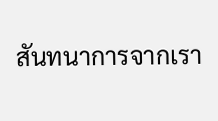สันทนาการจากเรา